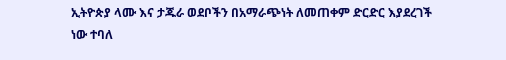ኢትዮጵያ ላሙ እና ታጁራ ወደቦችን በአማራጭነት ለመጠቀም ድርድር እያደረገች ነው ተባለ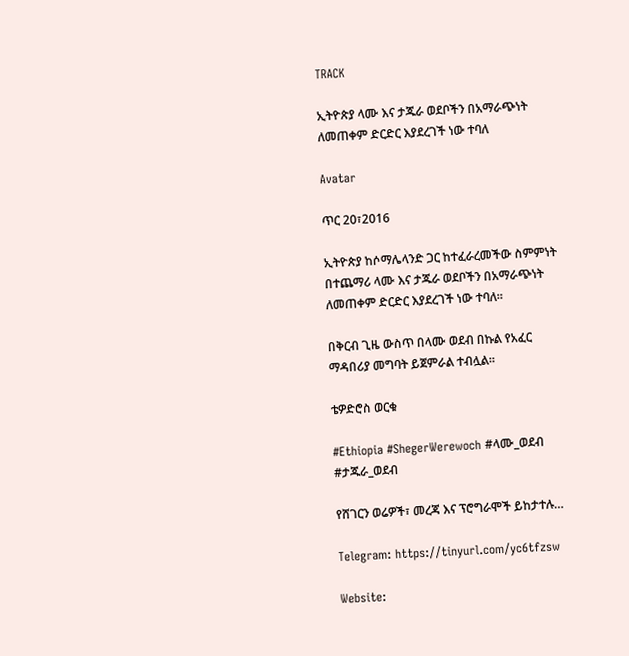TRACK

ኢትዮጵያ ላሙ እና ታጁራ ወደቦችን በአማራጭነት ለመጠቀም ድርድር እያደረገች ነው ተባለ

Avatar

ጥር 20፣2016

ኢትዮጵያ ከሶማሌላንድ ጋር ከተፈራረመችው ስምምነት በተጨማሪ ላሙ እና ታጁራ ወደቦችን በአማራጭነት ለመጠቀም ድርድር እያደረገች ነው ተባለ፡፡

በቅርብ ጊዜ ውስጥ በላሙ ወደብ በኩል የአፈር ማዳበሪያ መግባት ይጀምራል ተብሏል፡፡

ቴዎድሮስ ወርቁ

#Ethiopia #ShegerWerewoch #ላሙ_ወደብ #ታጁራ_ወደብ

የሸገርን ወሬዎች፣ መረጃ እና ፕሮግራሞች ይከታተሉ…

Telegram: https://tinyurl.com/yc6tfzsw

Website: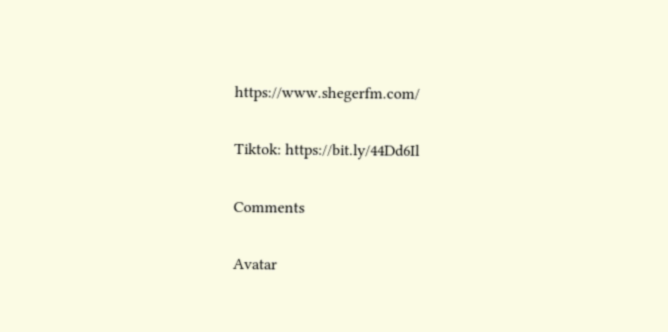https://www.shegerfm.com/

Tiktok: https://bit.ly/44Dd6Il

Comments

Avatar